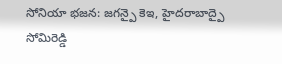సోనియా భజన: జగన్పై కెఇ, హైదరాబాద్పై సోమిరెడ్డి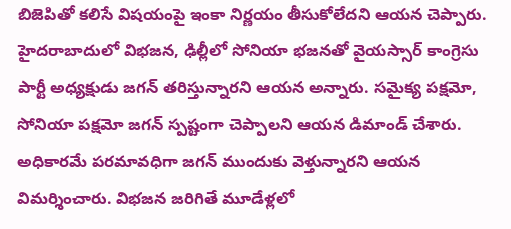బిజెపితో కలిసే విషయంపై ఇంకా నిర్ణయం తీసుకోలేదని ఆయన చెప్పారు. హైదరాబాదులో విభజన, ఢిల్లీలో సోనియా భజనతో వైయస్సార్ కాంగ్రెసు పార్టీ అధ్యక్షుడు జగన్ తరిస్తున్నారని ఆయన అన్నారు. సమైక్య పక్షమో, సోనియా పక్షమో జగన్ స్పష్టంగా చెప్పాలని ఆయన డిమాండ్ చేశారు. అధికారమే పరమావధిగా జగన్ ముందుకు వెళ్తున్నారని ఆయన విమర్శించారు. విభజన జరిగితే మూడేళ్లలో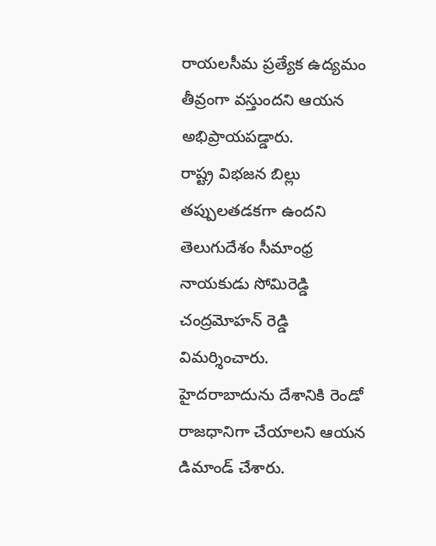రాయలసీమ ప్రత్యేక ఉద్యమం తీవ్రంగా వస్తుందని ఆయన అభిప్రాయపడ్డారు.
రాష్ట్ర విభజన బిల్లు తప్పులతడకగా ఉందని తెలుగుదేశం సీమాంధ్ర నాయకుడు సోమిరెడ్డి చంద్రమోహన్ రెడ్డి విమర్శించారు. హైదరాబాదును దేశానికి రెండో రాజధానిగా చేయాలని ఆయన డిమాండ్ చేశారు.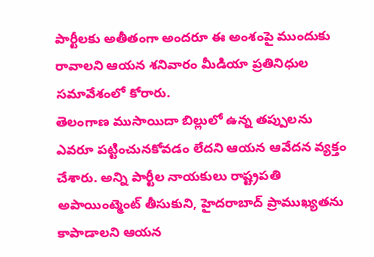పార్టీలకు అతీతంగా అందరూ ఈ అంశంపై ముందుకు రావాలని ఆయన శనివారం మీడియా ప్రతినిధుల సమావేశంలో కోరారు.
తెలంగాణ ముసాయిదా బిల్లులో ఉన్న తప్పులను ఎవరూ పట్టించునకోవడం లేదని ఆయన ఆవేదన వ్యక్తం చేశారు. అన్ని పార్టీల నాయకులు రాష్ట్రపతి అపాయింట్మెంట్ తీసుకుని, హైదరాబాద్ ప్రాముఖ్యతను కాపాడాలని ఆయన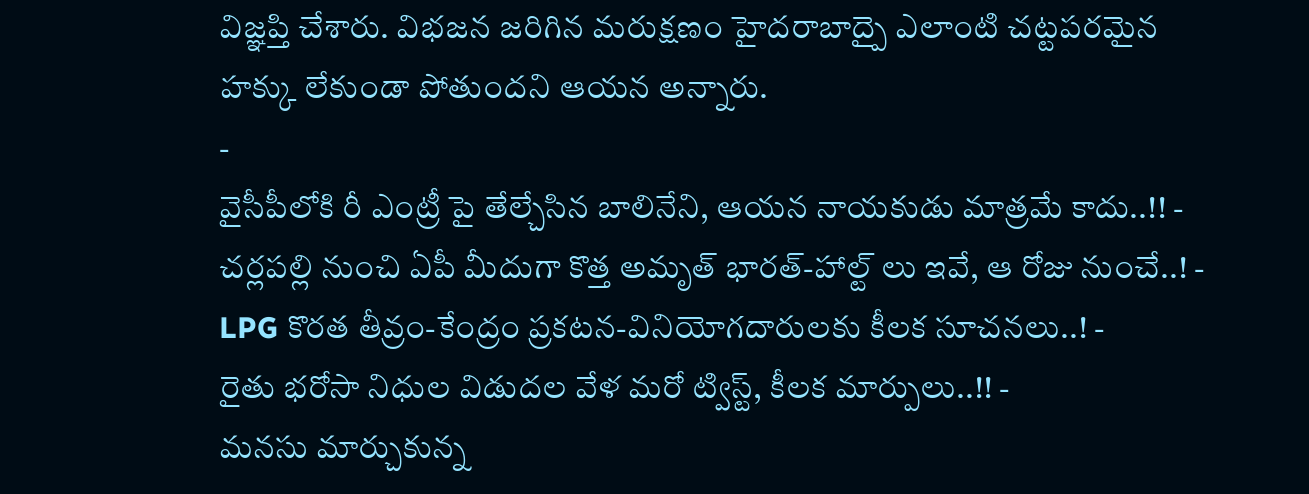విజ్ఞప్తి చేశారు. విభజన జరిగిన మరుక్షణం హైదరాబాద్పై ఎలాంటి చట్టపరమైన హక్కు లేకుండా పోతుందని ఆయన అన్నారు.
-
వైసీపీలోకి రీ ఎంట్రీ పై తేల్చేసిన బాలినేని, ఆయన నాయకుడు మాత్రమే కాదు..!! -
చర్లపల్లి నుంచి ఏపీ మీదుగా కొత్త అమృత్ భారత్-హాల్ట్ లు ఇవే, ఆ రోజు నుంచే..! -
LPG కొరత తీవ్రం-కేంద్రం ప్రకటన-వినియోగదారులకు కీలక సూచనలు..! -
రైతు భరోసా నిధుల విడుదల వేళ మరో ట్విస్ట్, కీలక మార్పులు..!! -
మనసు మార్చుకున్న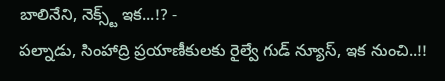బాలినేని, నెక్స్ట్ ఇక...!? -
పల్నాడు, సింహాద్రి ప్రయాణీకులకు రైల్వే గుడ్ న్యూస్, ఇక నుంచి..!!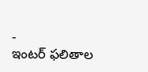-
ఇంటర్ ఫలితాల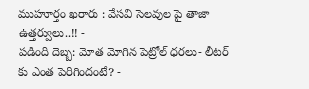ముహూర్తం ఖరారు : వేసవి సెలవుల పై తాజా ఉత్తర్వులు..!! -
పడింది దెబ్బ: మోత మోగిన పెట్రోల్ ధరలు- లీటర్ కు ఎంత పెరిగిందంటే? -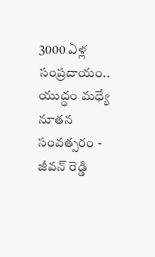3000 ఏళ్ల సంప్రదాయం.. యుద్ధం మధ్యే నూతన సంవత్సరం -
జీవన్ రెడ్డి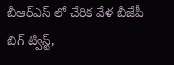బీఆర్ఎస్ లో చేరిక వేళ బీజేపీ బిగ్ ట్విస్ట్,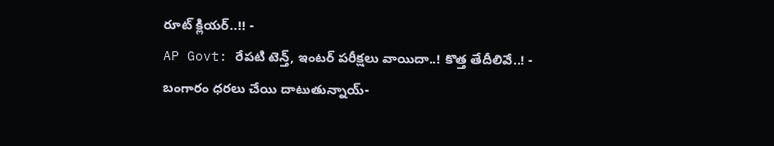రూట్ క్లియర్..!! -
AP Govt: రేపటి టెన్త్, ఇంటర్ పరీక్షలు వాయిదా..! కొత్త తేదీలివే..! -
బంగారం ధరలు చేయి దాటుతున్నాయ్-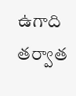ఉగాది తర్వాత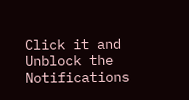Click it and Unblock the Notifications